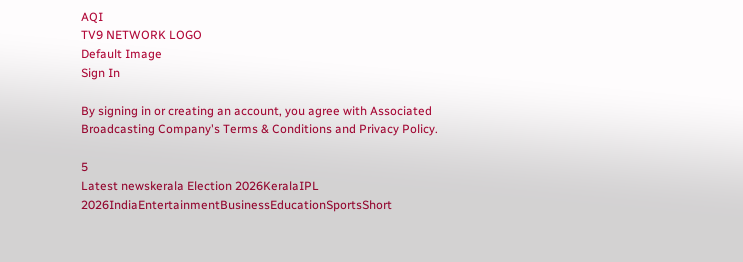AQI
TV9 NETWORK LOGO
Default Image
Sign In

By signing in or creating an account, you agree with Associated Broadcasting Company's Terms & Conditions and Privacy Policy.

5
Latest newskerala Election 2026KeralaIPL 2026IndiaEntertainmentBusinessEducationSportsShort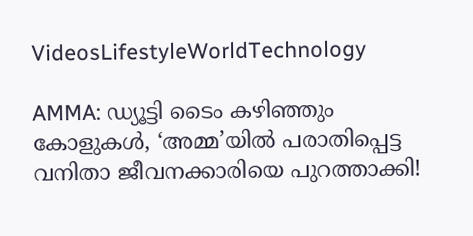VideosLifestyleWorldTechnology

AMMA: ഡ്യൂട്ടി ടൈം കഴിഞ്ഞും കോളുകൾ, ‘അമ്മ’യിൽ പരാതിപ്പെട്ട വനിതാ ജീവനക്കാരിയെ പുറത്താക്കി!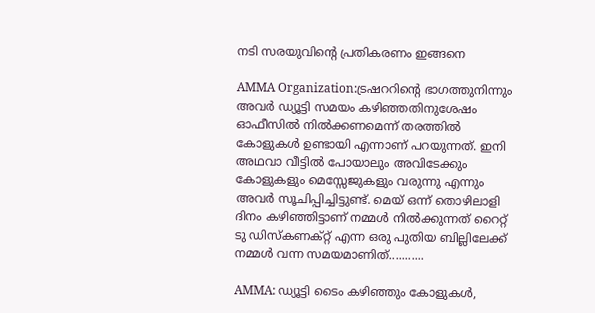നടി സരയുവിന്റെ പ്രതികരണം ഇങ്ങനെ

AMMA Organization:ട്രഷററിന്‍റെ ഭാഗത്തുനിന്നും അവർ ഡ്യൂട്ടി സമയം കഴിഞ്ഞതിനുശേഷം ഓഫീസിൽ നിൽക്കണമെന്ന് തരത്തിൽ കോളുകൾ ഉണ്ടായി എന്നാണ് പറയുന്നത്. ഇനി അഥവാ വീട്ടിൽ പോയാലും അവിടേക്കും കോളുകളും മെസ്സേജുകളും വരുന്നു എന്നും അവർ സൂചിപ്പിച്ചിട്ടുണ്ട്. മെയ് ഒന്ന് തൊഴിലാളി ദിനം കഴിഞ്ഞിട്ടാണ് നമ്മൾ നിൽക്കുന്നത് റൈറ്റ് ടു ഡിസ്കണക്റ്റ് എന്ന ഒരു പുതിയ ബില്ലിലേക്ക് നമ്മൾ വന്ന സമയമാണിത്...........

AMMA: ഡ്യൂട്ടി ടൈം കഴിഞ്ഞും കോളുകൾ,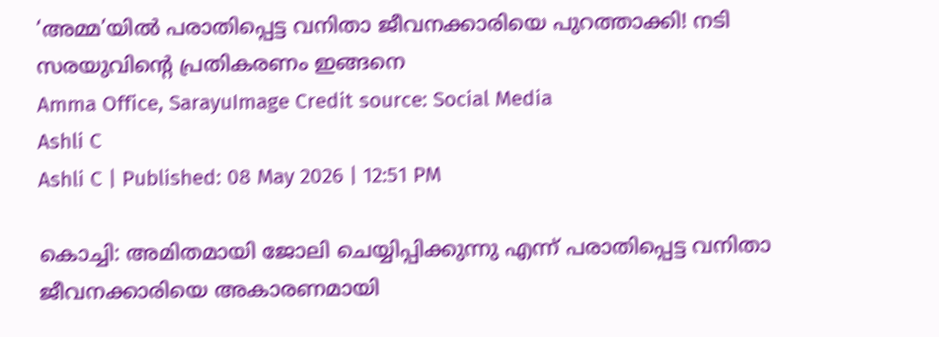‘അമ്മ’യിൽ പരാതിപ്പെട്ട വനിതാ ജീവനക്കാരിയെ പുറത്താക്കി! നടി സരയുവിന്റെ പ്രതികരണം ഇങ്ങനെ
Amma Office, SarayuImage Credit source: Social Media
Ashli C
Ashli C | Published: 08 May 2026 | 12:51 PM

കൊച്ചി: അമിതമായി ജോലി ചെയ്യിപ്പിക്കുന്നു എന്ന് പരാതിപ്പെട്ട വനിതാ ജീവനക്കാരിയെ അകാരണമായി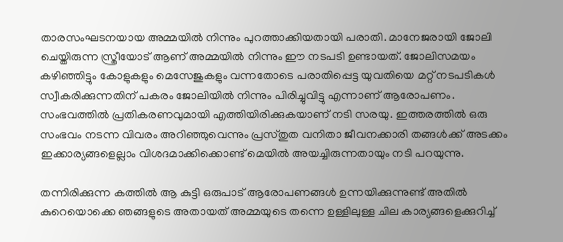താരസംഘടനയായ അമ്മയിൽ നിന്നും പുറത്താക്കിയതായി പരാതി. മാനേജരായി ജോലി ചെയ്തിരുന്ന സ്ത്രീയോട് ആണ് അമ്മയിൽ നിന്നും ഈ നടപടി ഉണ്ടായത്. ജോലിസമയം കഴിഞ്ഞിട്ടും കോളുകളും മെസേജുകളും വന്നതോടെ പരാതിപ്പെട്ട യുവതിയെ മറ്റ് നടപടികൾ സ്വീകരിക്കുന്നതിന് പകരം ജോലിയിൽ നിന്നും പിരിച്ചുവിട്ടു എന്നാണ് ആരോപണം. സംഭവത്തിൽ പ്രതികരണവുമായി എത്തിയിരിക്കുകയാണ് നടി സരയു. ഇത്തരത്തിൽ ഒരു സംഭവം നടന്ന വിവരം അറിഞ്ഞുവെന്നും പ്രസ്തുത വനിതാ ജീവനക്കാരി തങ്ങൾക്ക് അടക്കം ഇക്കാര്യങ്ങളെല്ലാം വിശദമാക്കിക്കൊണ്ട് മെയിൽ അയച്ചിരുന്നതായും നടി പറയുന്നു.

തന്നിരിക്കുന്ന കത്തിൽ ആ കുട്ടി ഒരുപാട് ആരോപണങ്ങൾ ഉന്നയിക്കുന്നുണ്ട് അതിൽ കുറെയൊക്കെ ഞങ്ങളുടെ അതായത് അമ്മയുടെ തന്നെ ഉള്ളിലുള്ള ചില കാര്യങ്ങളെക്കുറിച്ച്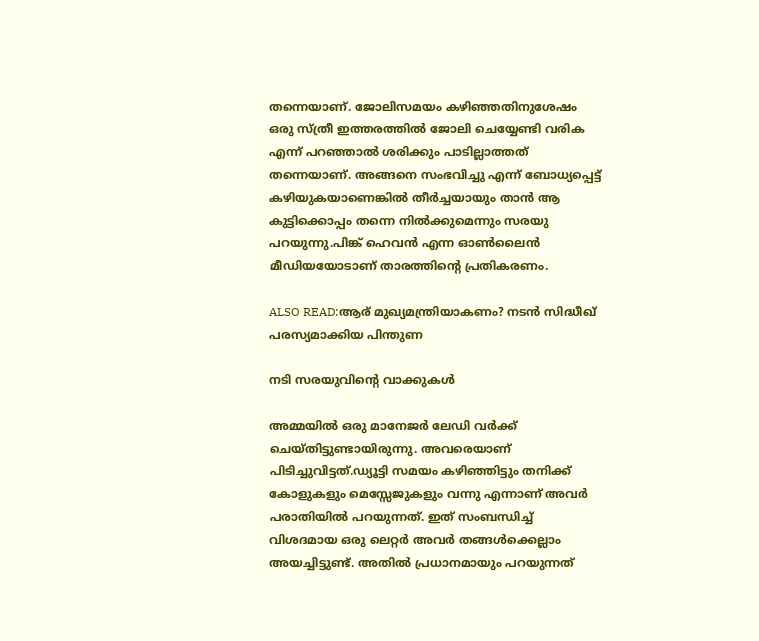തന്നെയാണ്. ജോലിസമയം കഴിഞ്ഞതിനുശേഷം ഒരു സ്ത്രീ ഇത്തരത്തിൽ ജോലി ചെയ്യേണ്ടി വരിക എന്ന് പറഞ്ഞാൽ ശരിക്കും പാടില്ലാത്തത് തന്നെയാണ്. അങ്ങനെ സംഭവിച്ചു എന്ന് ബോധ്യപ്പെട്ട് കഴിയുകയാണെങ്കിൽ തീർച്ചയായും താൻ ആ കുട്ടിക്കൊപ്പം തന്നെ നിൽക്കുമെന്നും സരയു പറയുന്നു.പിങ്ക് ഹെവൻ എന്ന ഓൺലൈൻ മീഡിയയോടാണ് താരത്തിന്റെ പ്രതികരണം.

ALSO READ:ആര് മുഖ്യമന്ത്രിയാകണം? നടൻ സിദ്ധീഖ് പരസ്യമാക്കിയ പിന്തുണ

നടി സരയുവിന്റെ വാക്കുകൾ

അമ്മയിൽ ഒരു മാനേജർ ലേഡി വർക്ക് ചെയ്തിട്ടുണ്ടായിരുന്നു. അവരെയാണ് പിടിച്ചുവിട്ടത്.ഡ്യൂട്ടി സമയം കഴിഞ്ഞിട്ടും തനിക്ക് കോളുകളും മെസ്സേജുകളും വന്നു എന്നാണ് അവർ പരാതിയിൽ പറയുന്നത്. ഇത് സംബന്ധിച്ച് വിശദമായ ഒരു ലെറ്റർ അവർ തങ്ങൾക്കെല്ലാം അയച്ചിട്ടുണ്ട്. അതിൽ പ്രധാനമായും പറയുന്നത്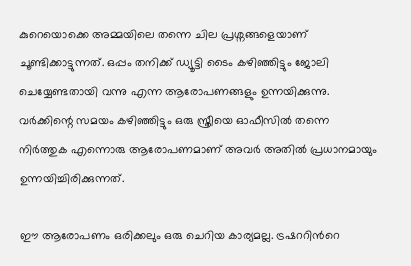കുറെയൊക്കെ അമ്മയിലെ തന്നെ ചില പ്രശ്നങ്ങളെയാണ് ചൂണ്ടിക്കാട്ടുന്നത്. ഒപ്പം തനിക്ക് ഡ്യൂട്ടി ടൈം കഴിഞ്ഞിട്ടും ജോലി ചെയ്യേണ്ടതായി വന്നു എന്ന ആരോപണങ്ങളും ഉന്നയിക്കുന്നു. വർക്കിന്റെ സമയം കഴിഞ്ഞിട്ടും ഒരു സ്ത്രീയെ ഓഫീസിൽ തന്നെ നിർത്തുക എന്നൊരു ആരോപണമാണ് അവർ അതിൽ പ്രധാനമായും ഉന്നയിച്ചിരിക്കുന്നത്.

ഈ ആരോപണം ഒരിക്കലും ഒരു ചെറിയ കാര്യമല്ല. ട്രഷററിന്‍റെ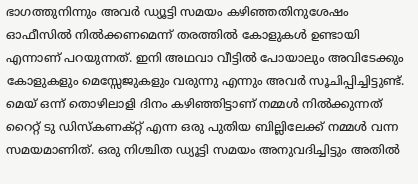ഭാഗത്തുനിന്നും അവർ ഡ്യൂട്ടി സമയം കഴിഞ്ഞതിനുശേഷം ഓഫീസിൽ നിൽക്കണമെന്ന് തരത്തിൽ കോളുകൾ ഉണ്ടായി എന്നാണ് പറയുന്നത്. ഇനി അഥവാ വീട്ടിൽ പോയാലും അവിടേക്കും കോളുകളും മെസ്സേജുകളും വരുന്നു എന്നും അവർ സൂചിപ്പിച്ചിട്ടുണ്ട്. മെയ് ഒന്ന് തൊഴിലാളി ദിനം കഴിഞ്ഞിട്ടാണ് നമ്മൾ നിൽക്കുന്നത് റൈറ്റ് ടു ഡിസ്കണക്റ്റ് എന്ന ഒരു പുതിയ ബില്ലിലേക്ക് നമ്മൾ വന്ന സമയമാണിത്. ഒരു നിശ്ചിത ഡ്യൂട്ടി സമയം അനുവദിച്ചിട്ടും അതിൽ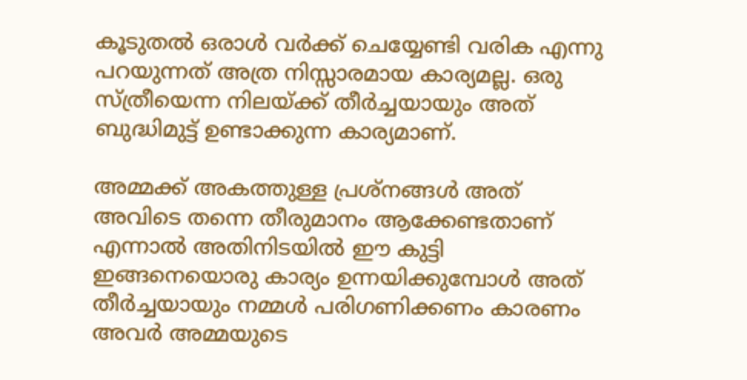കൂടുതൽ ഒരാൾ വർക്ക് ചെയ്യേണ്ടി വരിക എന്നു പറയുന്നത് അത്ര നിസ്സാരമായ കാര്യമല്ല. ഒരു സ്ത്രീയെന്ന നിലയ്ക്ക് തീർച്ചയായും അത് ബുദ്ധിമുട്ട് ഉണ്ടാക്കുന്ന കാര്യമാണ്.

അമ്മക്ക് അകത്തുള്ള പ്രശ്നങ്ങൾ അത് അവിടെ തന്നെ തീരുമാനം ആക്കേണ്ടതാണ് എന്നാൽ അതിനിടയിൽ ഈ കുട്ടി ഇങ്ങനെയൊരു കാര്യം ഉന്നയിക്കുമ്പോൾ അത് തീർച്ചയായും നമ്മൾ പരിഗണിക്കണം കാരണം അവർ അമ്മയുടെ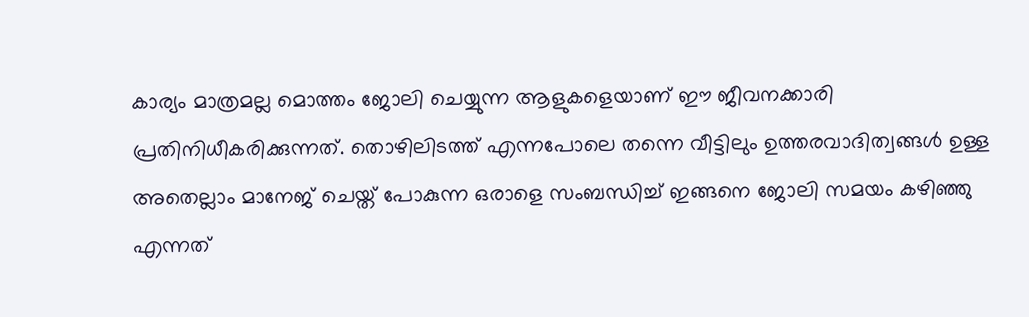കാര്യം മാത്രമല്ല മൊത്തം ജോലി ചെയ്യുന്ന ആളുകളെയാണ് ഈ ജീവനക്കാരി പ്രതിനിധീകരിക്കുന്നത്. തൊഴിലിടത്ത് എന്നപോലെ തന്നെ വീട്ടിലും ഉത്തരവാദിത്വങ്ങൾ ഉള്ള അതെല്ലാം മാനേജ് ചെയ്ത് പോകുന്ന ഒരാളെ സംബന്ധിച്ച് ഇങ്ങനെ ജോലി സമയം കഴിഞ്ഞു എന്നത്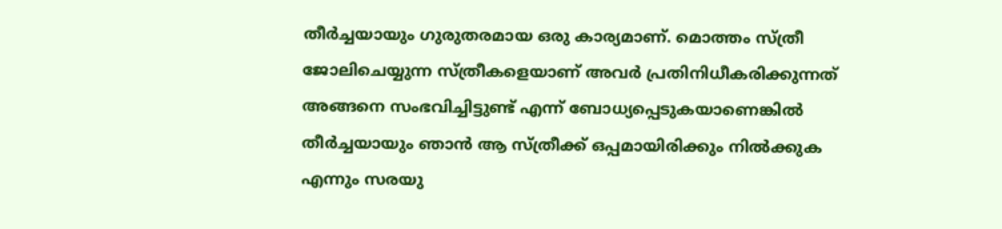തീർച്ചയായും ഗുരുതരമായ ഒരു കാര്യമാണ്. മൊത്തം സ്ത്രീ ജോലിചെയ്യുന്ന സ്ത്രീകളെയാണ് അവർ പ്രതിനിധീകരിക്കുന്നത് അങ്ങനെ സംഭവിച്ചിട്ടുണ്ട് എന്ന് ബോധ്യപ്പെടുകയാണെങ്കിൽ തീർച്ചയായും ഞാൻ ആ സ്ത്രീക്ക് ഒപ്പമായിരിക്കും നിൽക്കുക എന്നും സരയു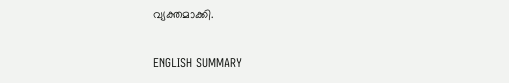വ്യക്തമാക്കി.

ENGLISH SUMMARY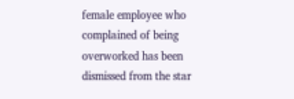female employee who complained of being overworked has been dismissed from the star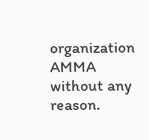organization AMMA without any reason.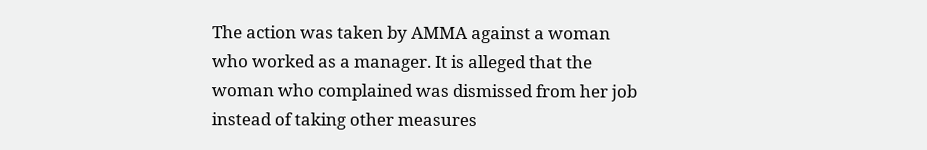The action was taken by AMMA against a woman who worked as a manager. It is alleged that the woman who complained was dismissed from her job instead of taking other measures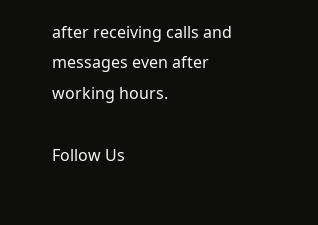after receiving calls and messages even after working hours.

Follow Us